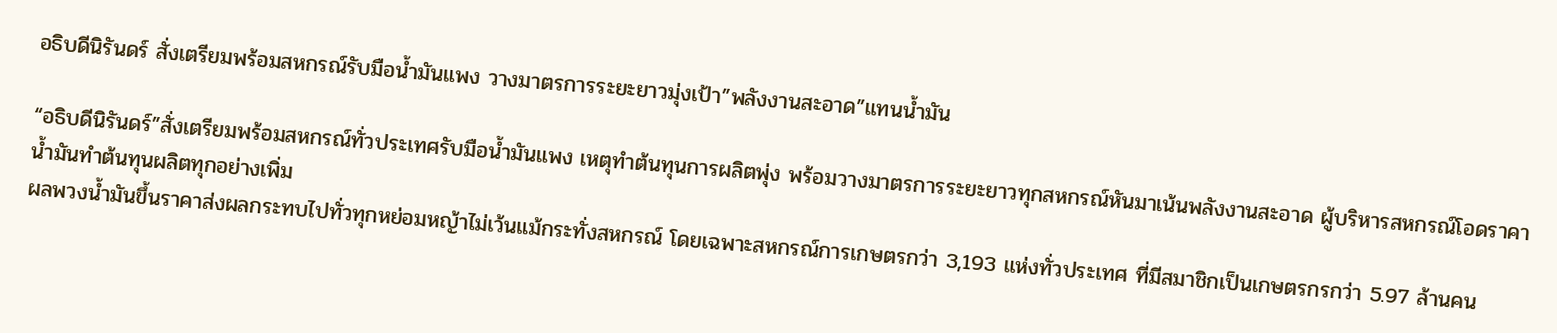อธิบดีนิรันดร์ สั่งเตรียมพร้อมสหกรณ์รับมือน้ำมันแพง วางมาตรการระยะยาวมุ่งเป้า”พลังงานสะอาด”แทนน้ำมัน

“อธิบดีนิรันดร์”สั่งเตรียมพร้อมสหกรณ์ทั่วประเทศรับมือน้ำมันแพง เหตุทำต้นทุนการผลิตพุ่ง พร้อมวางมาตรการระยะยาวทุกสหกรณ์หันมาเน้นพลังงานสะอาด ผู้บริหารสหกรณ์โอดราคาน้ำมันทำต้นทุนผลิตทุกอย่างเพิ่ม
ผลพวงน้ำมันขึ้นราคาส่งผลกระทบไปทั่วทุกหย่อมหญ้าไม่เว้นแม้กระทั่งสหกรณ์ โดยเฉพาะสหกรณ์การเกษตรกว่า 3,193 แห่งทั่วประเทศ ที่มีสมาชิกเป็นเกษตรกรกว่า 5.97 ล้านคน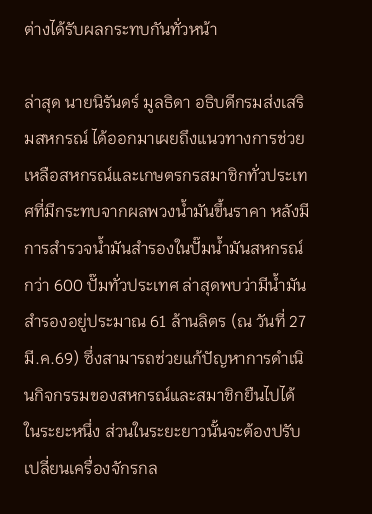ต่างได้รับผลกระทบกันทั่วหน้า

ล่าสุด นายนิรันดร์ มูลธิดา อธิบดีกรมส่งเสริมสหกรณ์ ได้ออกมาเผยถึงแนวทางการช่วยเหลือสหกรณ์และเกษตรกรสมาชิกทั่วประเทศที่มีกระทบจากผลพวงน้ำมันขึ้นราคา หลังมีการสำรวจน้ำมันสำรองในปั๊มน้ำมันสหกรณ์กว่า 600 ปั๊มทั่วประเทศ ล่าสุดพบว่ามีน้ำมันสำรองอยู่ประมาณ 61 ล้านลิตร (ณ วันที่ 27 มี.ค.69) ซึ่งสามารถช่วยแก้ปัญหาการดำเนินกิจกรรมของสหกรณ์และสมาชิกยืนไปได้ในระยะหนึ่ง ส่วนในระยะยาวนั้นจะต้องปรับเปลี่ยนเครื่องจักรกล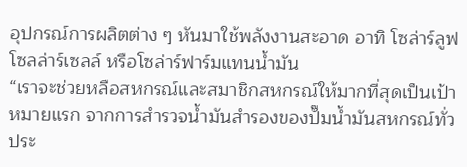อุปกรณ์การผลิตต่าง ๆ หันมาใช้พลังงานสะอาด อาทิ โซล่าร์ลูฟ โซลล่าร์เซลล์ หรือโซล่าร์ฟาร์มแทนน้ำมัน
“เราจะช่วยหลือสหกรณ์และสมาชิกสหกรณ์ให้มากที่สุดเป็นเป้าหมายแรก จากการสำรวจน้ำมันสำรองของปั๊มน้ำมันสหกรณ์ทั่วประ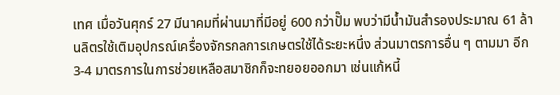เทศ เมื่อวันศุกร์ 27 มีนาคมที่ผ่านมาที่มีอยู่ 600 กว่าปั๊ม พบว่ามีน้ำมันสำรองประมาณ 61 ล้านลิตรใช้เติมอุปกรณ์เครื่องจักรกลการเกษตรใช้ได้ระยะหนึ่ง ส่วนมาตรการอื่น ๆ ตามมา อีก 3-4 มาตรการในการช่วยเหลือสมาชิกก็จะทยอยออกมา เช่นแก้หนี้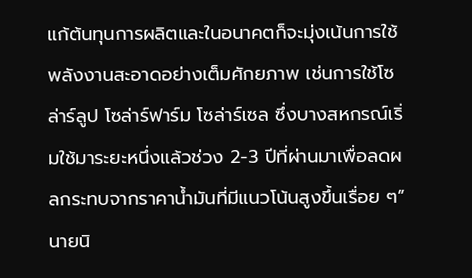แก้ต้นทุนการผลิตและในอนาคตก็จะมุ่งเน้นการใช้พลังงานสะอาดอย่างเต็มศักยภาพ เช่นการใช้โซล่าร์ลูป โซล่าร์ฟาร์ม โซล่าร์เซล ซึ่งบางสหกรณ์เริ่มใช้มาระยะหนึ่งแล้วช่วง 2-3 ปีที่ผ่านมาเพื่อลดผลกระทบจากราคาน้ำมันที่มีแนวโน้นสูงขึ้นเรื่อย ๆ” นายนิ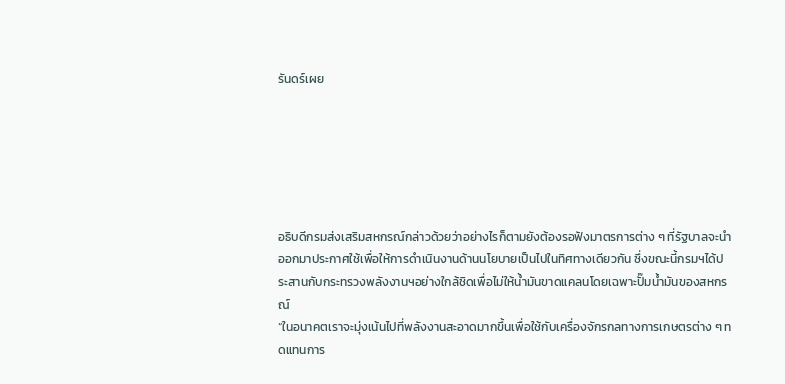รันดร์เผย






อธิบดีกรมส่งเสริมสหกรณ์กล่าวด้วยว่าอย่างไรก็ตามยังต้องรอฟังมาตรการต่าง ๆ ที่รัฐบาลจะนำออกมาประกาศใช้เพื่อให้การดำเนินงานด้านนโยบายเป็นไปในทิศทางเดียวกัน ซึ่งขณะนี้กรมฯได้ประสานกับกระทรวงพลังงานฯอย่างใกล้ชิดเพื่อไม่ให้น้ำมันขาดแคลนโดยเฉพาะปั๊มน้ำมันของสหกรณ์
“ในอนาคตเราจะมุ่งเน้นไปที่พลังงานสะอาดมากขึ้นเพื่อใช้กับเครื่องจักรกลทางการเกษตรต่าง ๆ ทดแทนการ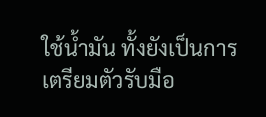ใช้น้ำมัน ทั้งยังเป็นการเตรียมตัวรับมือ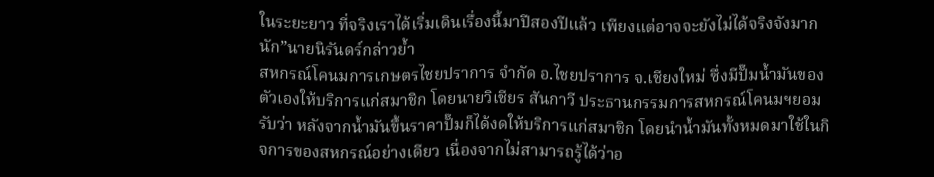ในระยะยาว ที่จริงเราได้เริ่มเดินเรื่องนี้มาปีสองปีแล้ว เพียงแต่อาจจะยังไม่ได้จริงจังมากนัก”นายนิรันดร์กล่าวย้ำ
สหกรณ์โคนมการเกษตรไชยปราการ จำกัด อ.ไชยปราการ จ.เชียงใหม่ ซึ่งมีปั๊มน้ำมันของตัวเองให้บริการแก่สมาชิก โดยนายวิเชียร สันกาวี ประธานกรรมการสหกรณ์โคนมฯยอมรับว่า หลังจากน้ำมันขึ้นราคาปั๊มก็ได้งดให้บริการแก่สมาชิก โดยนำน้ำมันทั้งหมดมาใช้ในกิจการของสหกรณ์อย่างเดียว เนื่องจากไม่สามารถรู้ได้ว่าอ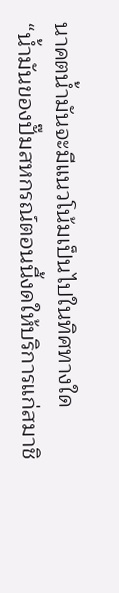นาคตน้ำมันจะมีแนวโน้มเป็นไปในทิศทางใด
“น้ำมันของปั๊มสหกรณ์ตอนนี้งดให้บริการแก่สมาชิ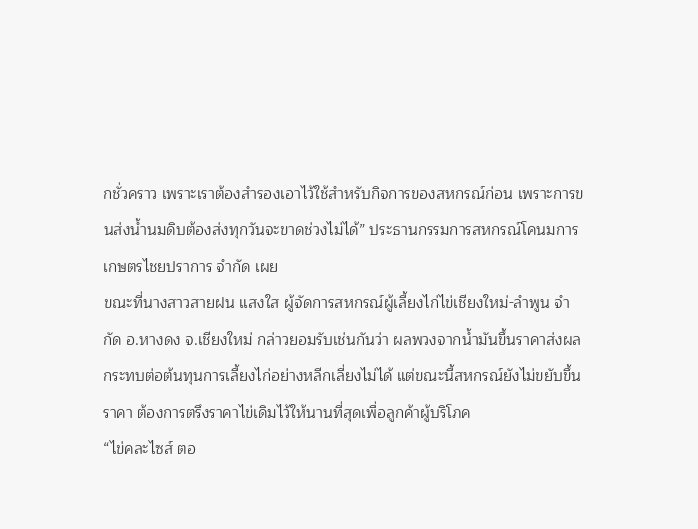กชั่วคราว เพราะเราต้องสำรองเอาไว้ใช้สำหรับกิจการของสหกรณ์ก่อน เพราะการขนส่งน้ำนมดิบต้องส่งทุกวันจะขาดช่วงไม่ได้” ประธานกรรมการสหกรณ์โคนมการเกษตรไชยปราการ จำกัด เผย
ขณะที่นางสาวสายฝน แสงใส ผู้จัดการสหกรณ์ผู้เลี้ยงไก่ไข่เชียงใหม่-ลำพูน จำกัด อ.หางดง จ.เชียงใหม่ กล่าวยอมรับเช่นกันว่า ผลพวงจากน้ำมันขึ้นราคาส่งผลกระทบต่อต้นทุนการเลี้ยงไก่อย่างหลีกเลี่ยงไม่ได้ แต่ขณะนี้สหกรณ์ยังไม่ขยับขึ้นราคา ต้องการตรึงราคาไข่เดิมไว้ให้นานที่สุดเพื่อลูกค้าผู้บริโภค
“ไข่คละไซส์ ตอ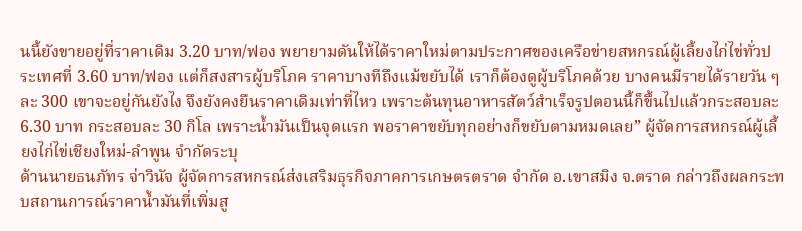นนี้ยังขายอยู่ที่ราคาเดิม 3.20 บาท/ฟอง พยายามดันให้ได้ราคาใหม่ตามประกาศของเครือข่ายสหกรณ์ผู้เลี้ยงไก่ไข่ทั่วประเทศที่ 3.60 บาท/ฟอง แต่ก็สงสารผู้บริโภค ราคาบางทีถึงแม้ขยับได้ เราก็ต้องดูผู้บริโภคด้วย บางคนมีรายได้รายวัน ๆ ละ 300 เขาจะอยู่กันยังไง จึงยังคงยืนราคาเดิมเท่าที่ไหว เพราะต้นทุนอาหารสัตว์สำเร็จรูปตอนนี้ก็ขึ้นไปแล้วกระสอบละ 6.30 บาท กระสอบละ 30 กิโล เพราะน้ำมันเป็นจุดแรก พอราคาขยับทุกอย่างก็ขยับตามหมดเลย” ผู้จัดการสหกรณ์ผู้เลี้ยงไก่ไข่เชียงใหม่-ลำพูน จำกัดระบุ
ด้านนายธนภัทร จ่าวินัจ ผู้จัดการสหกรณ์ส่งเสริมธุรกิจภาคการเกษตรตราด จำกัด อ.เขาสมิง จ.ตราด กล่าวถึงผลกระทบสถานการณ์ราคาน้ำมันที่เพิ่มสู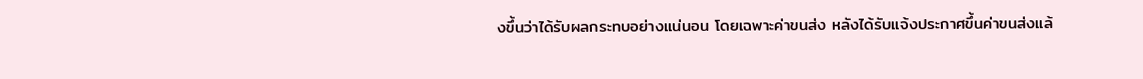งขึ้นว่าได้รับผลกระทบอย่างแน่นอน โดยเฉพาะค่าขนส่ง หลังได้รับแจ้งประกาศขึ้นค่าขนส่งแล้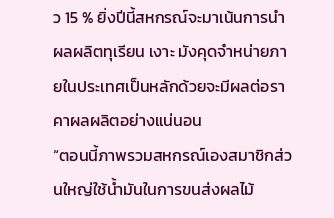ว 15 % ยิ่งปีนี้สหกรณ์จะมาเน้นการนำผลผลิตทุเรียน เงาะ มังคุดจำหน่ายภายในประเทศเป็นหลักด้วยจะมีผลต่อราคาผลผลิตอย่างแน่นอน
“ตอนนี้ภาพรวมสหกรณ์เองสมาชิกส่วนใหญ่ใช้น้ำมันในการขนส่งผลไม้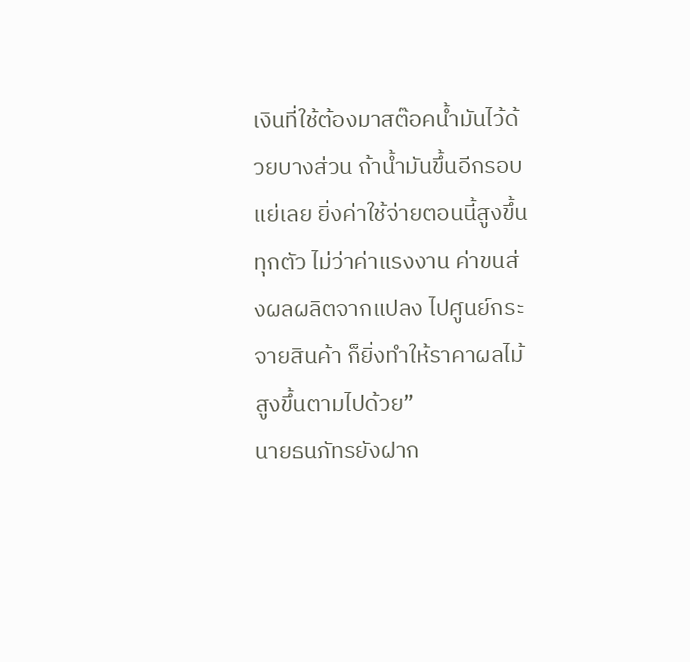เงินที่ใช้ต้องมาสต๊อคน้ำมันไว้ด้วยบางส่วน ถ้าน้ำมันขึ้นอีกรอบแย่เลย ยิ่งค่าใช้จ่ายตอนนี้สูงขึ้นทุกตัว ไม่ว่าค่าแรงงาน ค่าขนส่งผลผลิตจากแปลง ไปศูนย์กระจายสินค้า ก็ยิ่งทำให้ราคาผลไม้สูงขึ้นตามไปด้วย”
นายธนภัทรยังฝาก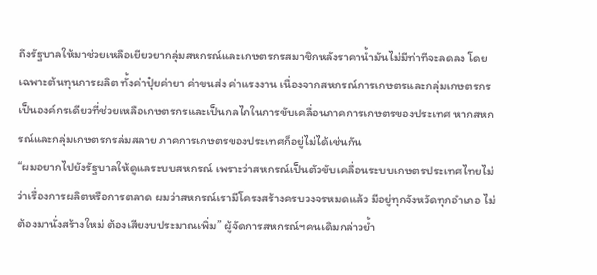ถึงรัฐบาลให้มาช่วยเหลือเยียวยากลุ่มสหกรณ์และเกษตรกรสมาชิกหลังราคาน้ำมันไม่มีท่าทีจะลดลง โดยเฉพาะต้นทุนการผลิต ทั้งค่าปุ๋ยค่ายา ค่าขนส่ง ค่าแรงงาน เนื่องจากสหกรณ์การเกษตรและกลุ่มเกษตรกรเป็นองค์กรเดียวที่ช่วยเหลือเกษตรกรและเป็นกลไกในการขับเคลื่อนภาคการเกษตรของประเทศ หากสหกรณ์และกลุ่มเกษตรกรล่มสลาย ภาคการเกษตรของประเทศก็อยู่ไม่ได้เช่นกัน
“ผมอยากไปยังรัฐบาลให้ดูแลระบบสหกรณ์ เพราะว่าสหกรณ์เป็นตัวขับเคลื่อนระบบเกษตรประเทศไทยไม่ว่าเรื่องการผลิตหรือการตลาด ผมว่าสหกรณ์เรามีโครงสร้างครบวงจรหมดแล้ว มีอยู่ทุกจังหวัดทุกอำเภอ ไม่ต้องมานั่งสร้างใหม่ ต้องเสียงบประมาณเพิ่ม” ผู้จัดการสหกรณ์ฯคนเดิมกล่าวย้ำ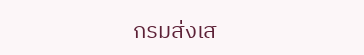กรมส่งเส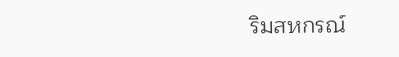ริมสหกรณ์